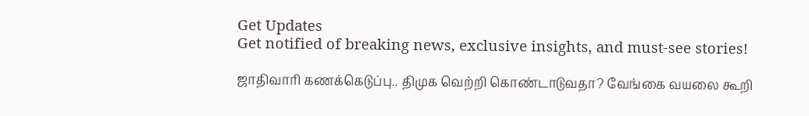Get Updates
Get notified of breaking news, exclusive insights, and must-see stories!

ஜாதிவாரி கணக்கெடுப்பு.. திமுக வெற்றி கொண்டாடுவதா? வேங்கை வயலை கூறி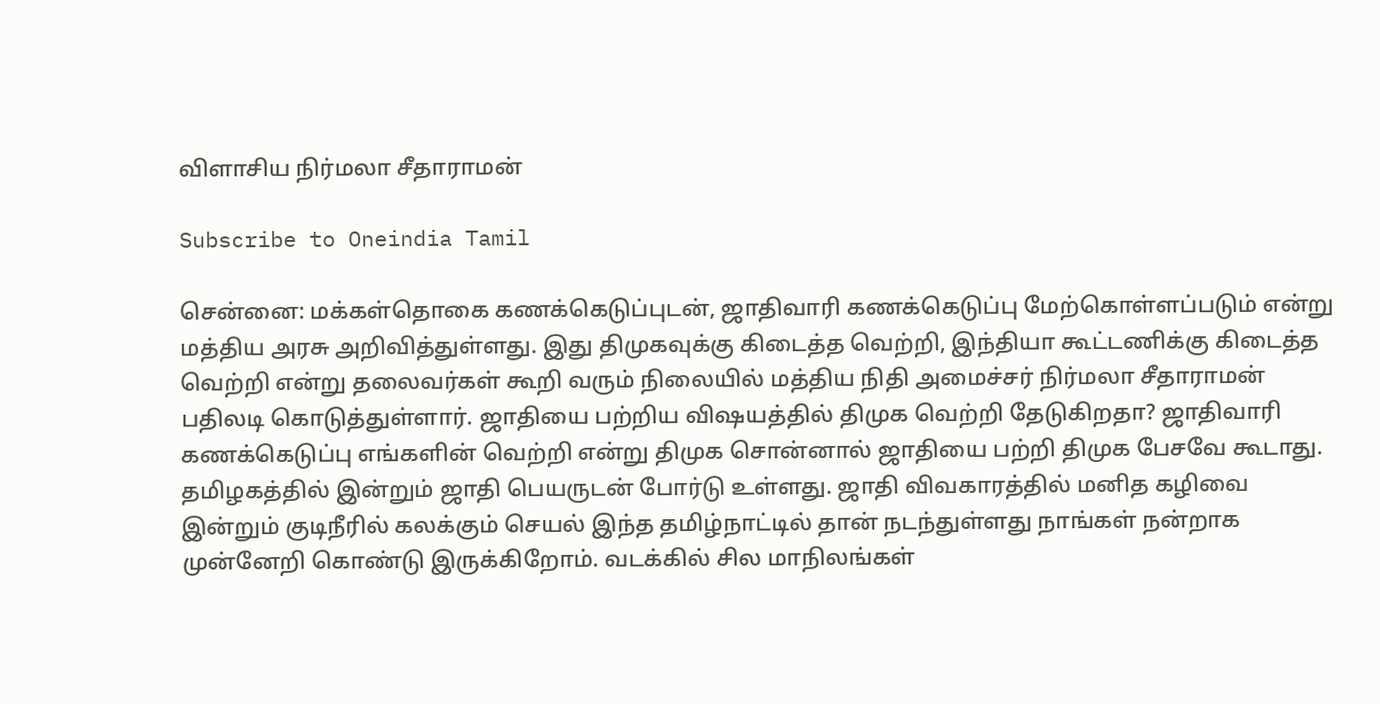விளாசிய நிர்மலா சீதாராமன்

Subscribe to Oneindia Tamil

சென்னை: மக்கள்தொகை கணக்கெடுப்புடன், ஜாதிவாரி கணக்கெடுப்பு மேற்கொள்ளப்படும் என்று மத்திய அரசு அறிவித்துள்ளது. இது திமுகவுக்கு கிடைத்த வெற்றி, இந்தியா கூட்டணிக்கு கிடைத்த வெற்றி என்று தலைவர்கள் கூறி வரும் நிலையில் மத்திய நிதி அமைச்சர் நிர்மலா சீதாராமன் பதிலடி கொடுத்துள்ளார். ஜாதியை பற்றிய விஷயத்தில் திமுக வெற்றி தேடுகிறதா? ஜாதிவாரி கணக்கெடுப்பு எங்களின் வெற்றி என்று திமுக சொன்னால் ஜாதியை பற்றி திமுக பேசவே கூடாது. தமிழகத்தில் இன்றும் ஜாதி பெயருடன் போர்டு உள்ளது. ஜாதி விவகாரத்தில் மனித கழிவை இன்றும் குடிநீரில் கலக்கும் செயல் இந்த தமிழ்நாட்டில் தான் நடந்துள்ளது நாங்கள் நன்றாக முன்னேறி கொண்டு இருக்கிறோம். வடக்கில் சில மாநிலங்கள்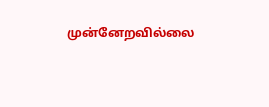முன்னேறவில்லை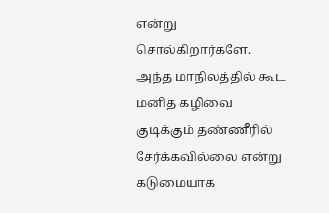என்று சொல்கிறார்களே. அந்த மாநிலத்தில் கூட மனித கழிவை குடிக்கும் தண்ணீரில் சேர்க்கவில்லை என்று கடுமையாக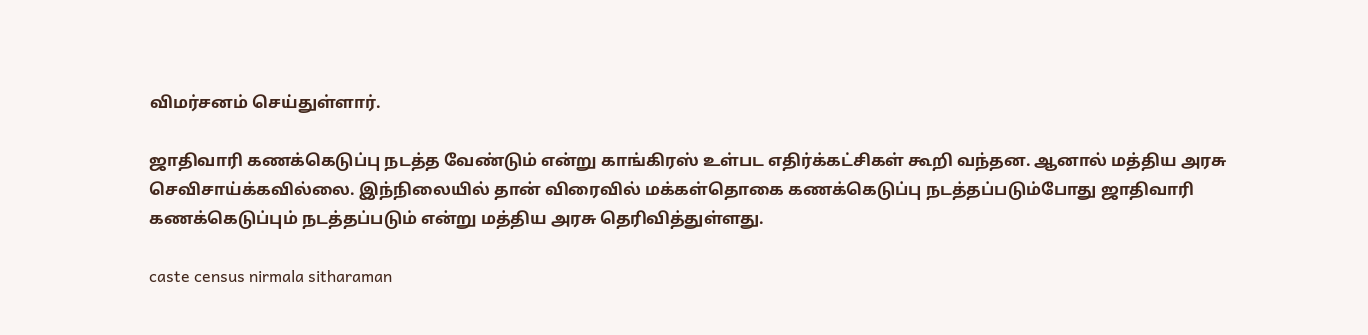விமர்சனம் செய்துள்ளார்.

ஜாதிவாரி கணக்கெடுப்பு நடத்த வேண்டும் என்று காங்கிரஸ் உள்பட எதிர்க்கட்சிகள் கூறி வந்தன. ஆனால் மத்திய அரசு செவிசாய்க்கவில்லை. இந்நிலையில் தான் விரைவில் மக்கள்தொகை கணக்கெடுப்பு நடத்தப்படும்போது ஜாதிவாரி கணக்கெடுப்பும் நடத்தப்படும் என்று மத்திய அரசு தெரிவித்துள்ளது.

caste census nirmala sitharaman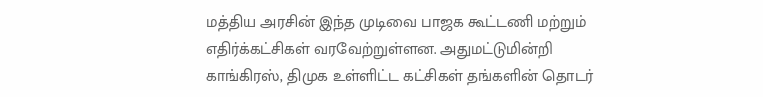மத்திய அரசின் இந்த முடிவை பாஜக கூட்டணி மற்றும் எதிர்க்கட்சிகள் வரவேற்றுள்ளன. அதுமட்டுமின்றி காங்கிரஸ், திமுக உள்ளிட்ட கட்சிகள் தங்களின் தொடர்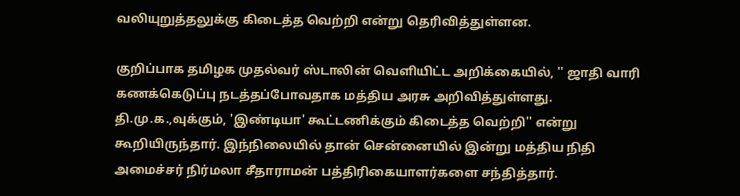வலியுறுத்தலுக்கு கிடைத்த வெற்றி என்று தெரிவித்துள்ளன.

குறிப்பாக தமிழக முதல்வர் ஸ்டாலின் வெளியிட்ட அறிக்கையில், '' ஜாதி வாரி கணக்கெடுப்பு நடத்தப்போவதாக மத்திய அரசு அறிவித்துள்ளது. தி.மு.க.,வுக்கும், 'இண்டியா' கூட்டணிக்கும் கிடைத்த வெற்றி'' என்று கூறியிருந்தார். இந்நிலையில் தான் சென்னையில் இன்று மத்திய நிதி அமைச்சர் நிர்மலா சீதாராமன் பத்திரிகையாளர்களை சந்தித்தார்.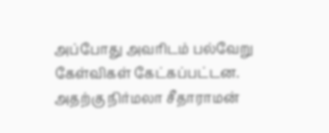அப்போது அவரிடம் பல்வேறு கேள்விகள் கேட்கப்பட்டன. அதற்கு நிர்மலா சீதாராமன்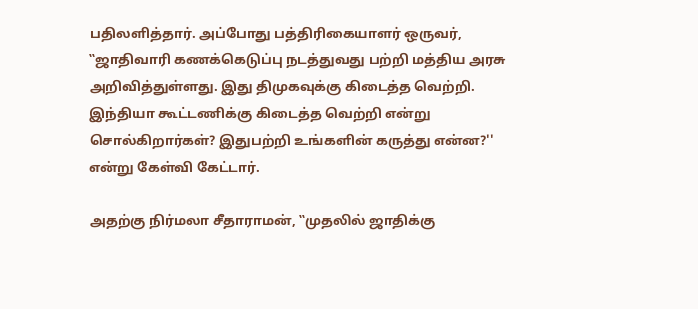பதிலளித்தார். அப்போது பத்திரிகையாளர் ஒருவர், ‛‛ஜாதிவாரி கணக்கெடுப்பு நடத்துவது பற்றி மத்திய அரசு அறிவித்துள்ளது. இது திமுகவுக்கு கிடைத்த வெற்றி. இந்தியா கூட்டணிக்கு கிடைத்த வெற்றி என்று சொல்கிறார்கள்? இதுபற்றி உங்களின் கருத்து என்ன?'' என்று கேள்வி கேட்டார்.

அதற்கு நிர்மலா சீதாராமன், ‛‛முதலில் ஜாதிக்கு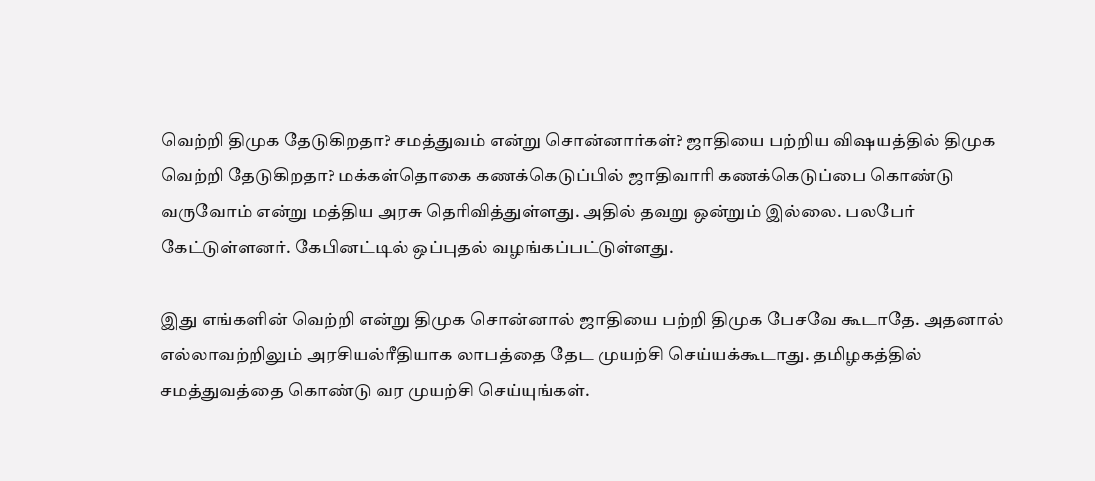வெற்றி திமுக தேடுகிறதா? சமத்துவம் என்று சொன்னார்கள்? ஜாதியை பற்றிய விஷயத்தில் திமுக வெற்றி தேடுகிறதா? மக்கள்தொகை கணக்கெடுப்பில் ஜாதிவாரி கணக்கெடுப்பை கொண்டு வருவோம் என்று மத்திய அரசு தெரிவித்துள்ளது. அதில் தவறு ஒன்றும் இல்லை. பலபேர் கேட்டுள்ளனர். கேபினட்டில் ஒப்புதல் வழங்கப்பட்டுள்ளது.

இது எங்களின் வெற்றி என்று திமுக சொன்னால் ஜாதியை பற்றி திமுக பேசவே கூடாதே. அதனால் எல்லாவற்றிலும் அரசியல்ரீதியாக லாபத்தை தேட முயற்சி செய்யக்கூடாது. தமிழகத்தில் சமத்துவத்தை கொண்டு வர முயற்சி செய்யுங்கள்.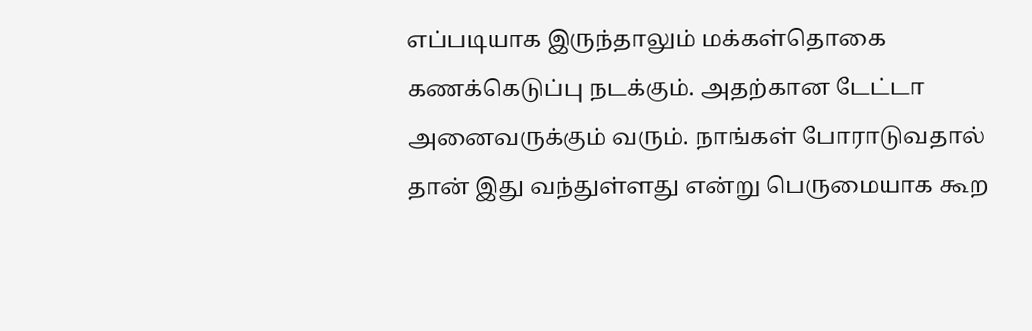எப்படியாக இருந்தாலும் மக்கள்தொகை கணக்கெடுப்பு நடக்கும். அதற்கான டேட்டா அனைவருக்கும் வரும். நாங்கள் போராடுவதால் தான் இது வந்துள்ளது என்று பெருமையாக கூற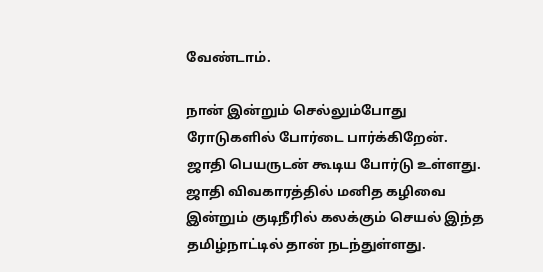வேண்டாம்.

நான் இன்றும் செல்லும்போது ரோடுகளில் போர்டை பார்க்கிறேன். ஜாதி பெயருடன் கூடிய போர்டு உள்ளது. ஜாதி விவகாரத்தில் மனித கழிவை இன்றும் குடிநீரில் கலக்கும் செயல் இந்த தமிழ்நாட்டில் தான் நடந்துள்ளது.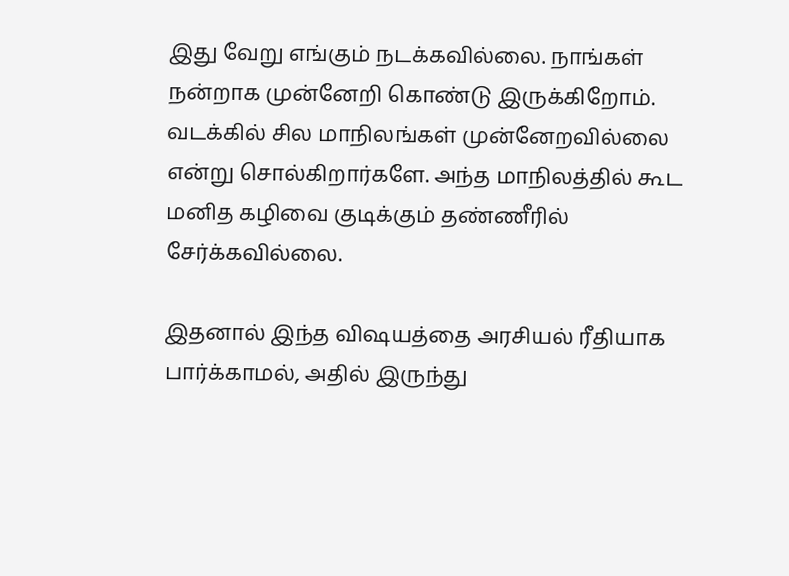இது வேறு எங்கும் நடக்கவில்லை. நாங்கள் நன்றாக முன்னேறி கொண்டு இருக்கிறோம். வடக்கில் சில மாநிலங்கள் முன்னேறவில்லை என்று சொல்கிறார்களே. அந்த மாநிலத்தில் கூட மனித கழிவை குடிக்கும் தண்ணீரில் சேர்க்கவில்லை.

இதனால் இந்த விஷயத்தை அரசியல் ரீதியாக பார்க்காமல், அதில் இருந்து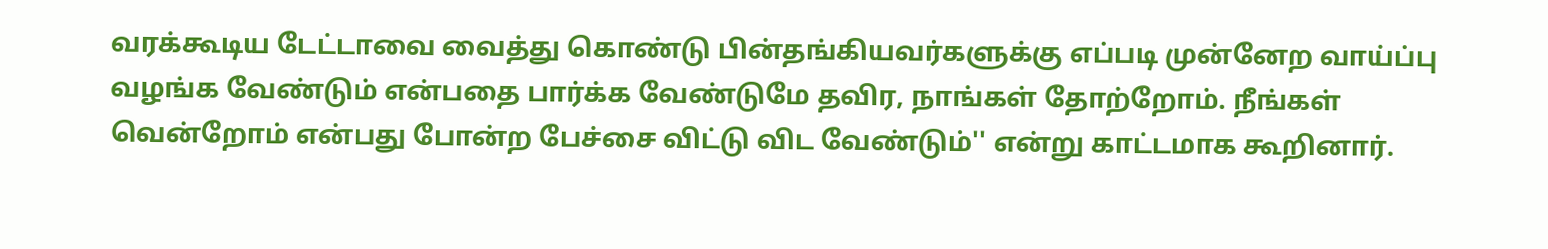வரக்கூடிய டேட்டாவை வைத்து கொண்டு பின்தங்கியவர்களுக்கு எப்படி முன்னேற வாய்ப்பு வழங்க வேண்டும் என்பதை பார்க்க வேண்டுமே தவிர, நாங்கள் தோற்றோம். நீங்கள் வென்றோம் என்பது போன்ற பேச்சை விட்டு விட வேண்டும்'' என்று காட்டமாக கூறினார்.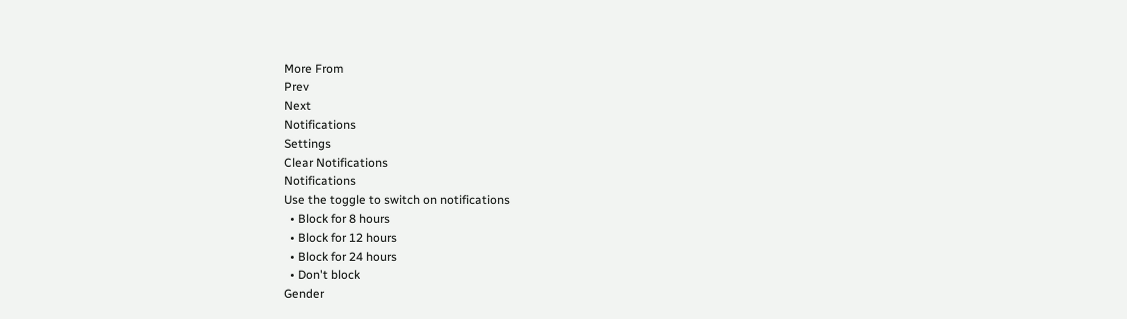More From
Prev
Next
Notifications
Settings
Clear Notifications
Notifications
Use the toggle to switch on notifications
  • Block for 8 hours
  • Block for 12 hours
  • Block for 24 hours
  • Don't block
Gender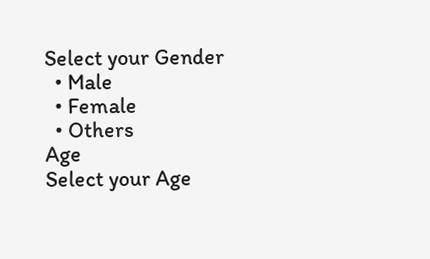Select your Gender
  • Male
  • Female
  • Others
Age
Select your Age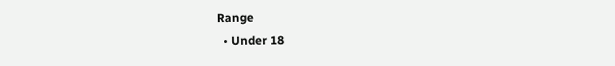Range
  • Under 18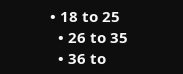• 18 to 25
  • 26 to 35
  • 36 to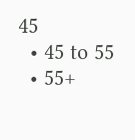45
  • 45 to 55
  • 55+